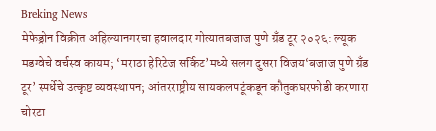Breking News
मेफेड्रोन विक्रीत अहिल्यानगरचा हवालदार गोत्यातबजाज पुणे ग्रँड टूर २०२६: ल्यूक मडग्वेचे वर्चस्व कायम; ‘मराठा हेरिटेज सर्किट’मध्ये सलग दुसरा विजय‘बजाज पुणे ग्रँड टूर’ स्पर्धेचे उत्कृष्ट व्यवस्थापन; आंतरराष्ट्रीय सायकलपटूंकडून कौतुकघरफोडी करणारा चोरटा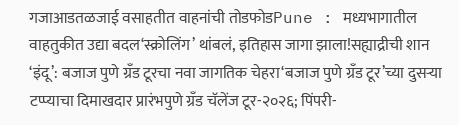गजाआडतळजाई वसाहतीत वाहनांची तोडफोडPune : मध्यभागातील वाहतुकीत उद्या बदल‘स्क्रोलिंग’ थांबलं, इतिहास जागा झाला!सह्याद्रीची शान ‘इंदू’: बजाज पुणे ग्रँड टूरचा नवा जागतिक चेहरा‘बजाज पुणे ग्रँड टूर’च्या दुसऱ्या टप्प्याचा दिमाखदार प्रारंभपुणे ग्रँड चॅलेंज टूर-२०२६; पिंपरी-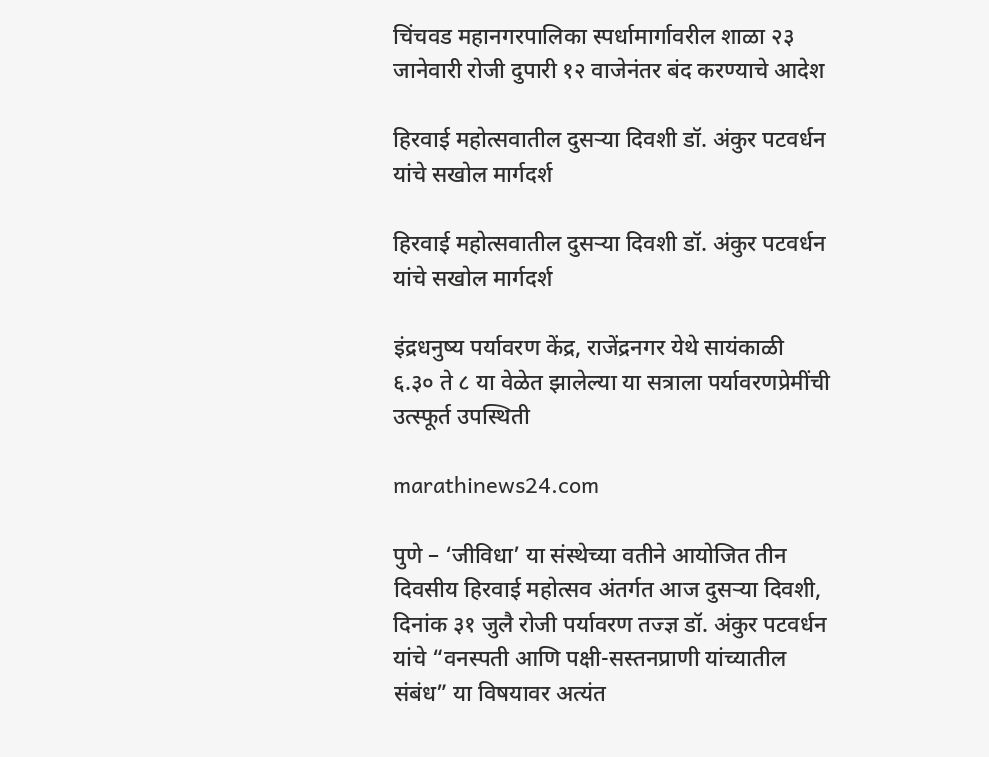चिंचवड महानगरपालिका स्पर्धामार्गावरील शाळा २३ जानेवारी रोजी दुपारी १२ वाजेनंतर बंद करण्याचे आदेश

हिरवाई महोत्सवातील दुसऱ्या दिवशी डॉ. अंकुर पटवर्धन यांचे सखोल मार्गदर्श

हिरवाई महोत्सवातील दुसऱ्या दिवशी डॉ. अंकुर पटवर्धन यांचे सखोल मार्गदर्श

इंद्रधनुष्य पर्यावरण केंद्र, राजेंद्रनगर येथे सायंकाळी ६.३० ते ८ या वेळेत झालेल्या या सत्राला पर्यावरणप्रेमींची उत्स्फूर्त उपस्थिती

marathinews24.com

पुणे – ‘जीविधा’ या संस्थेच्या वतीने आयोजित तीन दिवसीय हिरवाई महोत्सव अंतर्गत आज दुसऱ्या दिवशी, दिनांक ३१ जुलै रोजी पर्यावरण तज्ज्ञ डॉ. अंकुर पटवर्धन यांचे “वनस्पती आणि पक्षी-सस्तनप्राणी यांच्यातील संबंध” या विषयावर अत्यंत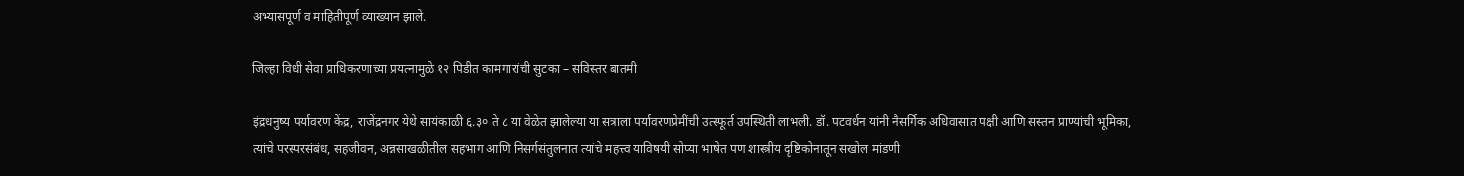अभ्यासपूर्ण व माहितीपूर्ण व्याख्यान झाले.

जिल्हा विधी सेवा प्राधिकरणाच्या प्रयत्नामुळे १२ पिडीत कामगारांची सुटका – सविस्तर बातमी

इंद्रधनुष्य पर्यावरण केंद्र, राजेंद्रनगर येथे सायंकाळी ६.३० ते ८ या वेळेत झालेल्या या सत्राला पर्यावरणप्रेमींची उत्स्फूर्त उपस्थिती लाभली. डॉ. पटवर्धन यांनी नैसर्गिक अधिवासात पक्षी आणि सस्तन प्राण्यांची भूमिका, त्यांचे परस्परसंबंध, सहजीवन, अन्नसाखळीतील सहभाग आणि निसर्गसंतुलनात त्यांचे महत्त्व याविषयी सोप्या भाषेत पण शास्त्रीय दृष्टिकोनातून सखोल मांडणी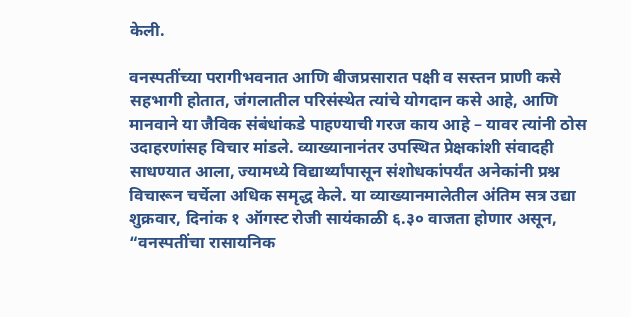केली.

वनस्पतींच्या परागीभवनात आणि बीजप्रसारात पक्षी व सस्तन प्राणी कसे सहभागी होतात, जंगलातील परिसंस्थेत त्यांचे योगदान कसे आहे, आणि मानवाने या जैविक संबंधांकडे पाहण्याची गरज काय आहे – यावर त्यांनी ठोस उदाहरणांसह विचार मांडले. व्याख्यानानंतर उपस्थित प्रेक्षकांशी संवादही साधण्यात आला, ज्यामध्ये विद्यार्थ्यांपासून संशोधकांपर्यंत अनेकांनी प्रश्न विचारून चर्चेला अधिक समृद्ध केले. या व्याख्यानमालेतील अंतिम सत्र उद्या शुक्रवार, दिनांक १ ऑगस्ट रोजी सायंकाळी ६.३० वाजता होणार असून, “वनस्पतींचा रासायनिक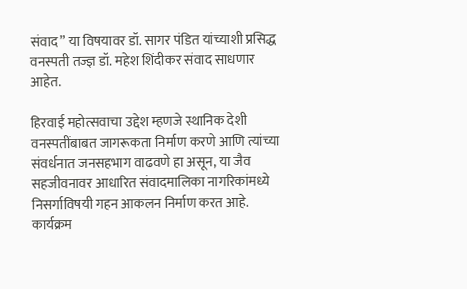संवाद” या विषयावर डॉ. सागर पंडित यांच्याशी प्रसिद्ध वनस्पती तज्ज्ञ डॉ. महेश शिंदीकर संवाद साधणार आहेत.

हिरवाई महोत्सवाचा उद्देश म्हणजे स्थानिक देशी वनस्पतींबाबत जागरूकता निर्माण करणे आणि त्यांच्या संवर्धनात जनसहभाग वाढवणे हा असून, या जैव सहजीवनावर आधारित संवादमालिका नागरिकांमध्ये निसर्गाविषयी गहन आकलन निर्माण करत आहे. कार्यक्रम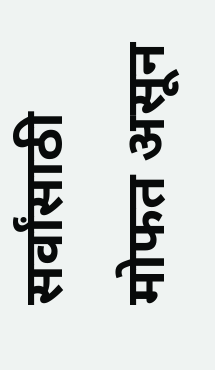सर्वांसाठी मोफत असून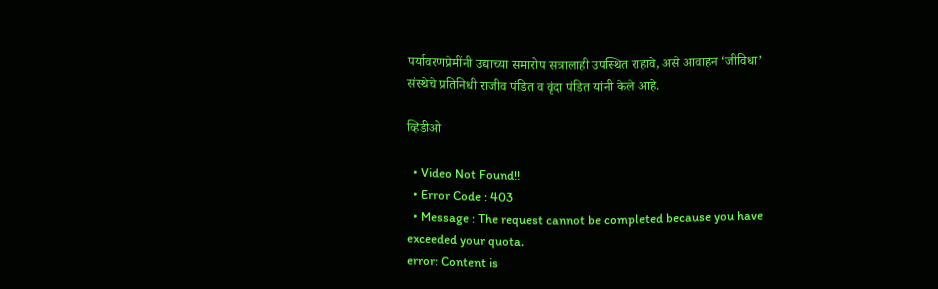पर्यावरणप्रेमींनी उद्याच्या समारोप सत्रालाही उपस्थित राहावे, असे आवाहन ‘जीविधा’ संस्थेचे प्रतिनिधी राजीव पंडित व वृंदा पंडित यांनी केले आहे.

व्हिडीओ

  • Video Not Found!!
  • Error Code : 403
  • Message : The request cannot be completed because you have exceeded your quota.
error: Content is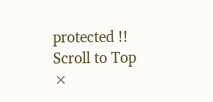protected !!
Scroll to Top
×